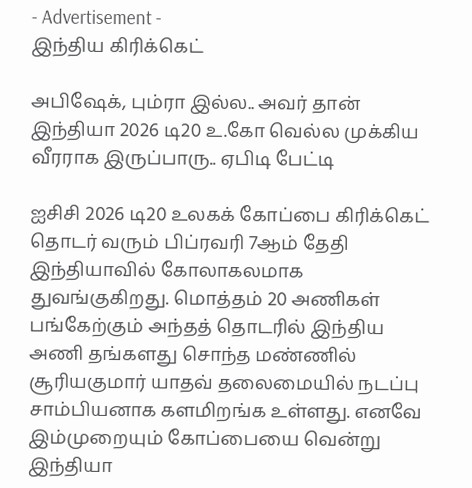- Advertisement -
இந்திய கிரிக்கெட்

அபிஷேக், பும்ரா இல்ல.. அவர் தான் இந்தியா 2026 டி20 உ.கோ வெல்ல முக்கிய வீரராக இருப்பாரு.. ஏபிடி பேட்டி

ஐசிசி 2026 டி20 உலகக் கோப்பை கிரிக்கெட் தொடர் வரும் பிப்ரவரி 7ஆம் தேதி இந்தியாவில் கோலாகலமாக துவங்குகிறது. மொத்தம் 20 அணிகள் பங்கேற்கும் அந்தத் தொடரில் இந்திய அணி தங்களது சொந்த மண்ணில் சூரியகுமார் யாதவ் தலைமையில் நடப்பு சாம்பியனாக களமிறங்க உள்ளது. எனவே இம்முறையும் கோப்பையை வென்று இந்தியா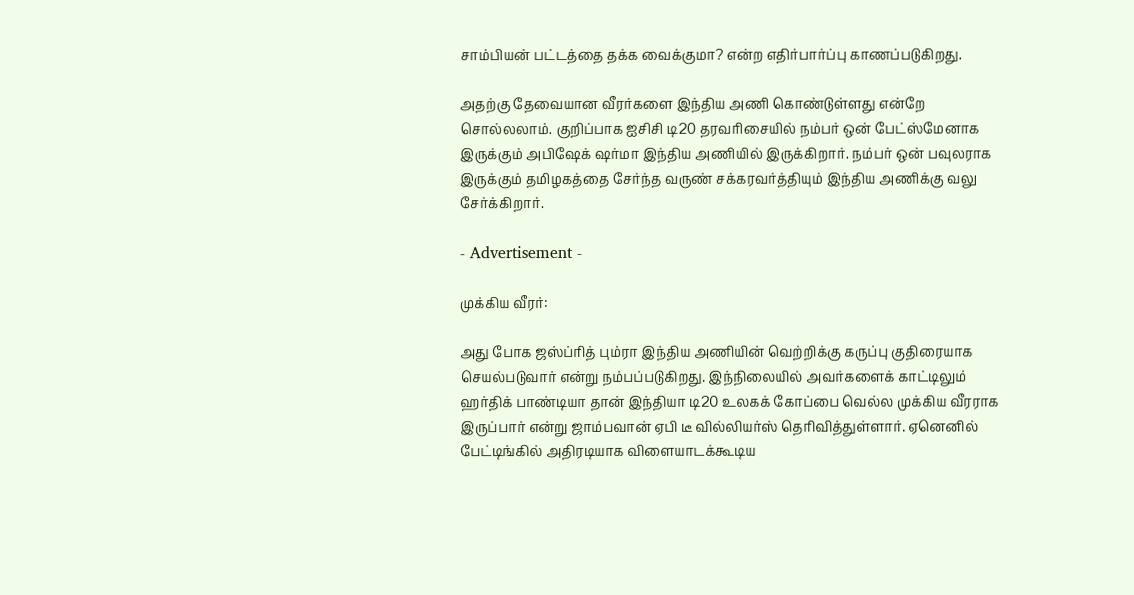சாம்பியன் பட்டத்தை தக்க வைக்குமா? என்ற எதிர்பார்ப்பு காணப்படுகிறது.

அதற்கு தேவையான வீரர்களை இந்திய அணி கொண்டுள்ளது என்றே சொல்லலாம். குறிப்பாக ஐசிசி டி20 தரவரிசையில் நம்பர் ஒன் பேட்ஸ்மேனாக இருக்கும் அபிஷேக் ஷர்மா இந்திய அணியில் இருக்கிறார். நம்பர் ஒன் பவுலராக இருக்கும் தமிழகத்தை சேர்ந்த வருண் சக்கரவர்த்தியும் இந்திய அணிக்கு வலு சேர்க்கிறார்.

- Advertisement -

முக்கிய வீரர்:

அது போக ஜஸ்ப்ரித் பும்ரா இந்திய அணியின் வெற்றிக்கு கருப்பு குதிரையாக செயல்படுவார் என்று நம்பப்படுகிறது. இந்நிலையில் அவர்களைக் காட்டிலும் ஹர்திக் பாண்டியா தான் இந்தியா டி20 உலகக் கோப்பை வெல்ல முக்கிய வீரராக இருப்பார் என்று ஜாம்பவான் ஏபி டீ வில்லியர்ஸ் தெரிவித்துள்ளார். ஏனெனில் பேட்டிங்கில் அதிரடியாக விளையாடக்கூடிய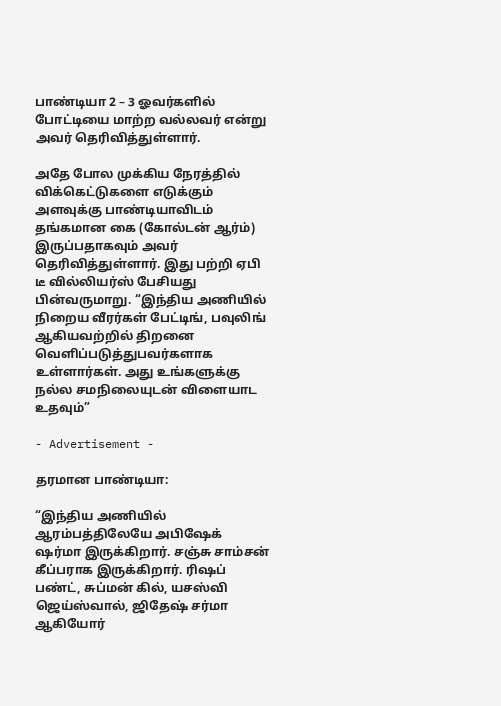பாண்டியா 2 – 3 ஓவர்களில் போட்டியை மாற்ற வல்லவர் என்று அவர் தெரிவித்துள்ளார்.

அதே போல முக்கிய நேரத்தில் விக்கெட்டுகளை எடுக்கும் அளவுக்கு பாண்டியாவிடம் தங்கமான கை (கோல்டன் ஆர்ம்) இருப்பதாகவும் அவர் தெரிவித்துள்ளார். இது பற்றி ஏபி டீ வில்லியர்ஸ் பேசியது பின்வருமாறு. “இந்திய அணியில் நிறைய வீரர்கள் பேட்டிங், பவுலிங் ஆகியவற்றில் திறனை வெளிப்படுத்துபவர்களாக உள்ளார்கள். அது உங்களுக்கு நல்ல சமநிலையுடன் விளையாட உதவும்”

- Advertisement -

தரமான பாண்டியா:

“இந்திய அணியில் ஆரம்பத்திலேயே அபிஷேக் ஷர்மா இருக்கிறார். சஞ்சு சாம்சன் கீப்பராக இருக்கிறார். ரிஷப் பண்ட், சுப்மன் கில், யசஸ்வி ஜெய்ஸ்வால், ஜிதேஷ் சர்மா ஆகியோர்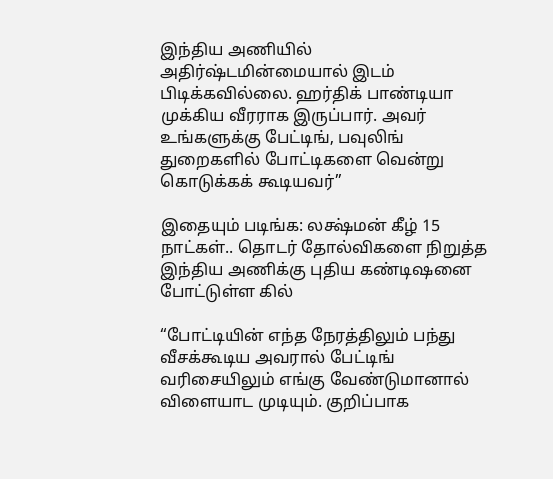இந்திய அணியில் அதிர்ஷ்டமின்மையால் இடம் பிடிக்கவில்லை. ஹர்திக் பாண்டியா முக்கிய வீரராக இருப்பார். அவர் உங்களுக்கு பேட்டிங், பவுலிங் துறைகளில் போட்டிகளை வென்று கொடுக்கக் கூடியவர்”

இதையும் படிங்க: லக்ஷ்மன் கீழ் 15 நாட்கள்.. தொடர் தோல்விகளை நிறுத்த இந்திய அணிக்கு புதிய கண்டிஷனை போட்டுள்ள கில்

“போட்டியின் எந்த நேரத்திலும் பந்து வீசக்கூடிய அவரால் பேட்டிங் வரிசையிலும் எங்கு வேண்டுமானால் விளையாட முடியும். குறிப்பாக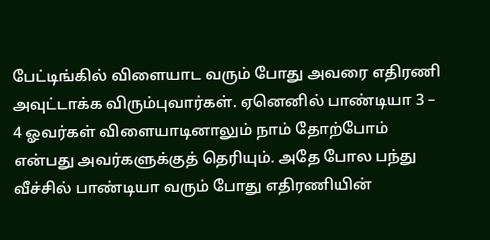பேட்டிங்கில் விளையாட வரும் போது அவரை எதிரணி அவுட்டாக்க விரும்புவார்கள். ஏனெனில் பாண்டியா 3 – 4 ஓவர்கள் விளையாடினாலும் நாம் தோற்போம் என்பது அவர்களுக்குத் தெரியும். அதே போல பந்து வீச்சில் பாண்டியா வரும் போது எதிரணியின்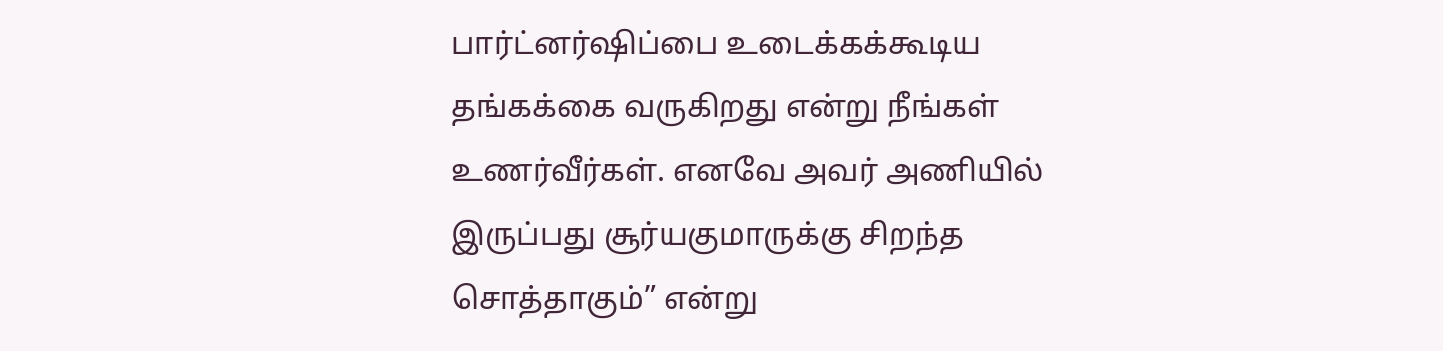பார்ட்னர்ஷிப்பை உடைக்கக்கூடிய தங்கக்கை வருகிறது என்று நீங்கள் உணர்வீர்கள். எனவே அவர் அணியில் இருப்பது சூர்யகுமாருக்கு சிறந்த சொத்தாகும்” என்று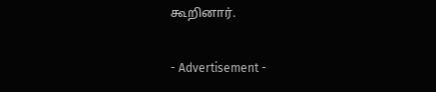கூறினார்.

- Advertisement -